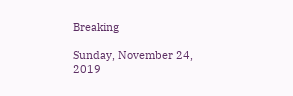Breaking

Sunday, November 24, 2019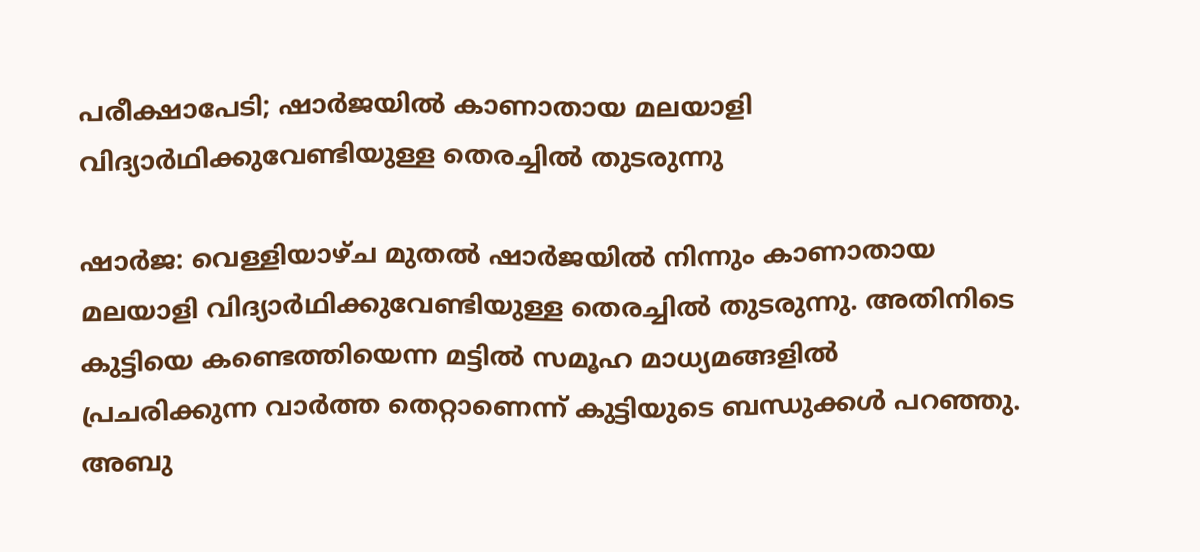പരീക്ഷാപേടി; ഷാര്‍ജയില്‍ കാണാതായ മലയാളി വിദ്യാര്‍ഥിക്കുവേണ്ടിയുള്ള തെരച്ചില്‍ തുടരുന്നു

ഷാർജ: വെള്ളിയാഴ്ച മുതൽ ഷാർജയിൽ നിന്നും കാണാതായ മലയാളി വിദ്യാർഥിക്കുവേണ്ടിയുള്ള തെരച്ചിൽ തുടരുന്നു. അതിനിടെ കുട്ടിയെ കണ്ടെത്തിയെന്ന മട്ടിൽ സമൂഹ മാധ്യമങ്ങളിൽ പ്രചരിക്കുന്ന വാർത്ത തെറ്റാണെന്ന് കുട്ടിയുടെ ബന്ധുക്കൾ പറഞ്ഞു. അബു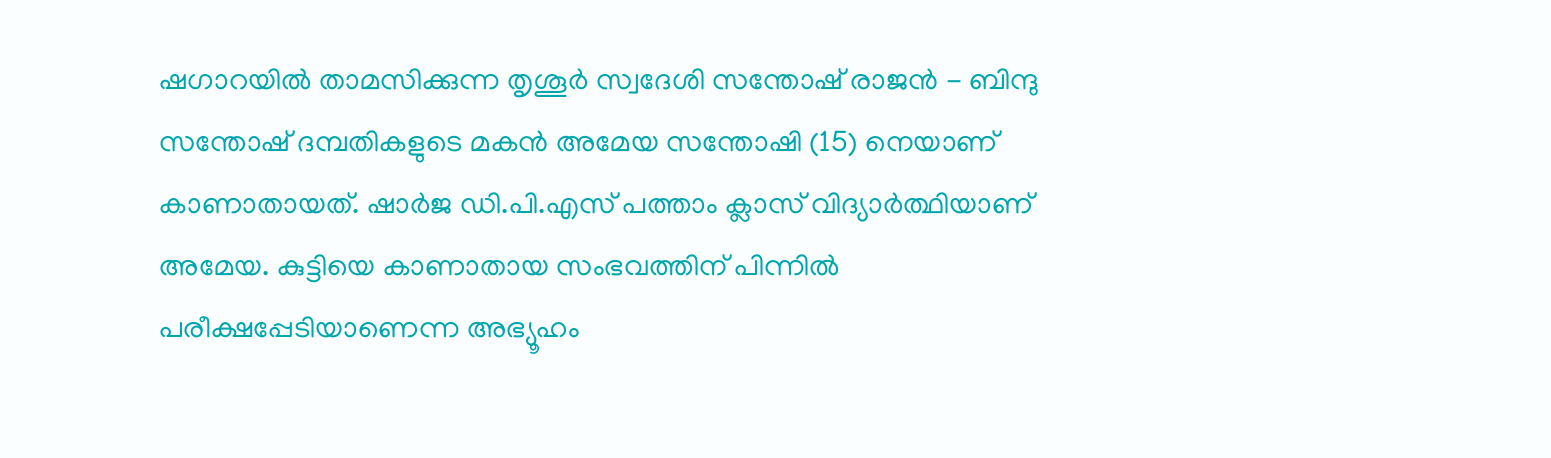ഷഗാറയിൽ താമസിക്കുന്ന തൃശൂർ സ്വദേശി സന്തോഷ് രാജൻ - ബിന്ദു സന്തോഷ് ദമ്പതികളുടെ മകൻ അമേയ സന്തോഷി (15) നെയാണ് കാണാതായത്. ഷാർജ ഡി.പി.എസ് പത്താം ക്ലാസ് വിദ്യാർത്ഥിയാണ് അമേയ. കുട്ടിയെ കാണാതായ സംഭവത്തിന് പിന്നിൽ പരീക്ഷപ്പേടിയാണെന്ന അഭ്യൂഹം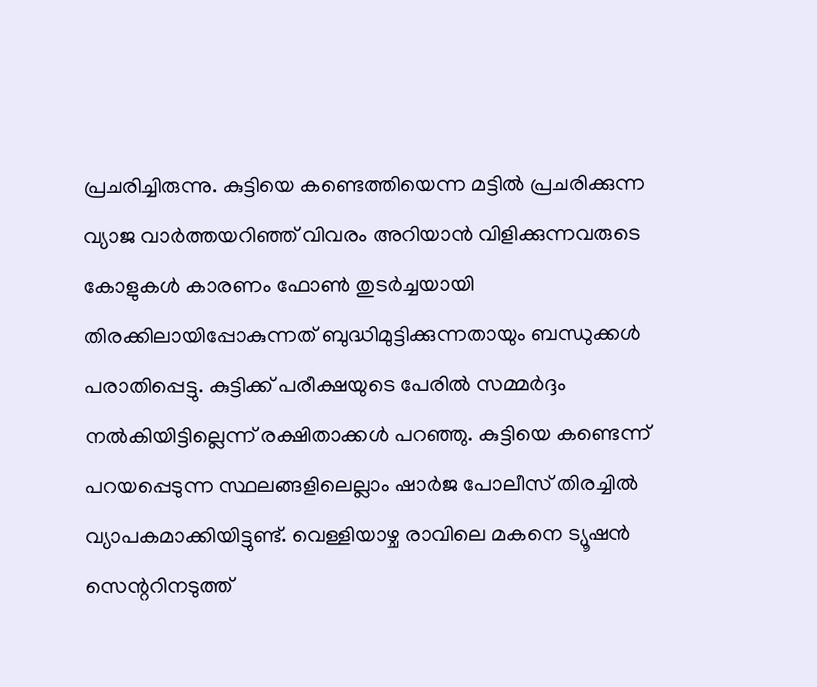പ്രചരിച്ചിരുന്നു. കുട്ടിയെ കണ്ടെത്തിയെന്ന മട്ടിൽ പ്രചരിക്കുന്ന വ്യാജ വാർത്തയറിഞ്ഞ് വിവരം അറിയാൻ വിളിക്കുന്നവരുടെ കോളുകൾ കാരണം ഫോൺ തുടർച്ചയായി തിരക്കിലായിപ്പോകുന്നത് ബുദ്ധിമുട്ടിക്കുന്നതായും ബന്ധുക്കൾ പരാതിപ്പെട്ടു. കുട്ടിക്ക് പരീക്ഷയുടെ പേരിൽ സമ്മർദ്ദം നൽകിയിട്ടില്ലെന്ന് രക്ഷിതാക്കൾ പറഞ്ഞു. കുട്ടിയെ കണ്ടെന്ന് പറയപ്പെടുന്ന സ്ഥലങ്ങളിലെല്ലാം ഷാർജ പോലീസ് തിരച്ചിൽ വ്യാപകമാക്കിയിട്ടുണ്ട്. വെള്ളിയാഴ്ച രാവിലെ മകനെ ട്യൂഷൻ സെന്ററിനടുത്ത്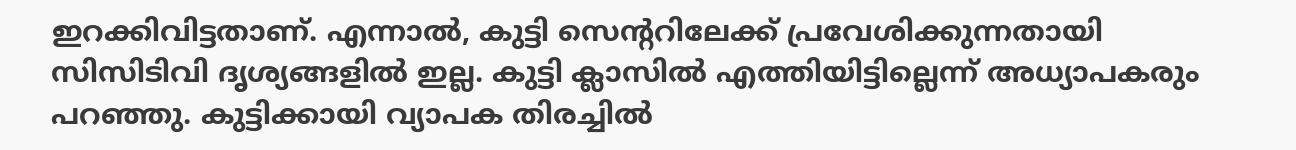ഇറക്കിവിട്ടതാണ്. എന്നാൽ, കുട്ടി സെന്ററിലേക്ക് പ്രവേശിക്കുന്നതായി സിസിടിവി ദൃശ്യങ്ങളിൽ ഇല്ല. കുട്ടി ക്ലാസിൽ എത്തിയിട്ടില്ലെന്ന് അധ്യാപകരും പറഞ്ഞു. കുട്ടിക്കായി വ്യാപക തിരച്ചിൽ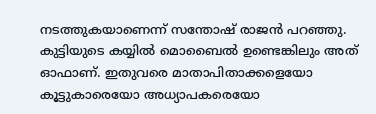നടത്തുകയാണെന്ന് സന്തോഷ് രാജൻ പറഞ്ഞു. കുട്ടിയുടെ കയ്യിൽ മൊബൈൽ ഉണ്ടെങ്കിലും അത് ഓഫാണ്. ഇതുവരെ മാതാപിതാക്കളെയോ കൂട്ടുകാരെയോ അധ്യാപകരെയോ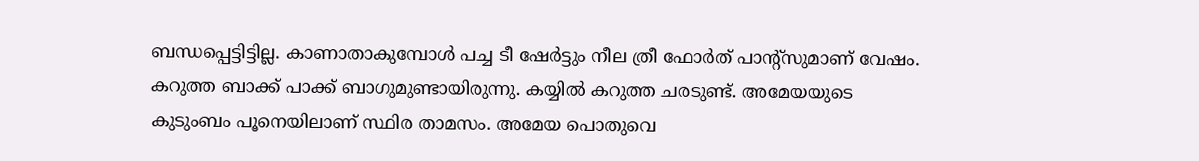ബന്ധപ്പെട്ടിട്ടില്ല. കാണാതാകുമ്പോൾ പച്ച ടീ ഷേർട്ടും നീല ത്രീ ഫോർത് പാന്റ്സുമാണ് വേഷം. കറുത്ത ബാക്ക് പാക്ക് ബാഗുമുണ്ടായിരുന്നു. കയ്യിൽ കറുത്ത ചരടുണ്ട്. അമേയയുടെ കുടുംബം പൂനെയിലാണ് സ്ഥിര താമസം. അമേയ പൊതുവെ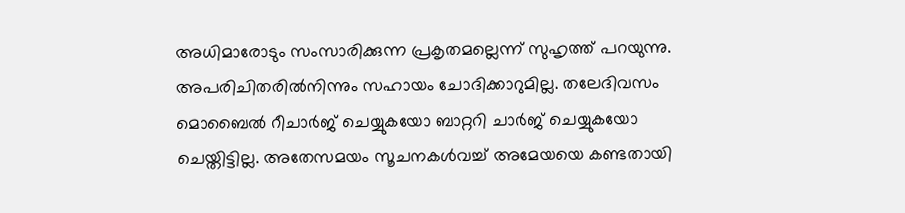അധിമാരോടും സംസാരിക്കുന്ന പ്രകൃതമല്ലെന്ന് സുഹൃത്ത് പറയുന്നു. അപരിചിതരിൽനിന്നും സഹായം ചോദിക്കാറുമില്ല. തലേദിവസം മൊബൈൽ റീചാർജ് ചെയ്യുകയോ ബാറ്ററി ചാർജ് ചെയ്യുകയോ ചെയ്തിട്ടില്ല. അതേസമയം സൂചനകൾവച്ച് അമേയയെ കണ്ടതായി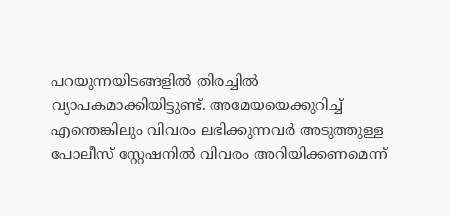പറയുന്നയിടങ്ങളിൽ തിരച്ചിൽ വ്യാപകമാക്കിയിട്ടുണ്ട്. അമേയയെക്കുറിച്ച് എന്തെങ്കിലും വിവരം ലഭിക്കുന്നവർ അടുത്തുള്ള പോലീസ് സ്റ്റേഷനിൽ വിവരം അറിയിക്കണമെന്ന്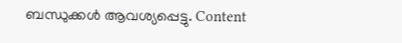ബന്ധുക്കൾ ആവശ്യപ്പെട്ടു. Content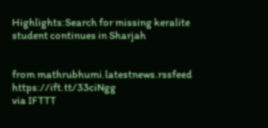Highlights:Search for missing keralite student continues in Sharjah


from mathrubhumi.latestnews.rssfeed https://ift.tt/33ciNgg
via IFTTT